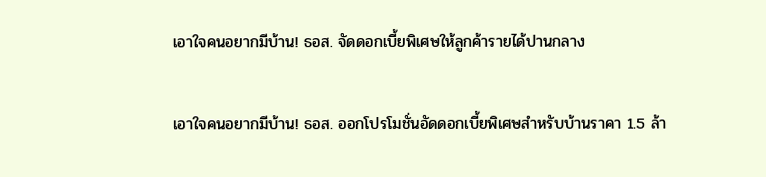เอาใจคนอยากมีบ้าน! ธอส. จัดดอกเบี้ยพิเศษให้ลูกค้ารายได้ปานกลาง

เอาใจคนอยากมีบ้าน! ธอส. ออกโปรโมชั่นอัดดอกเบี้ยพิเศษสำหรับบ้านราคา 1.5 ล้า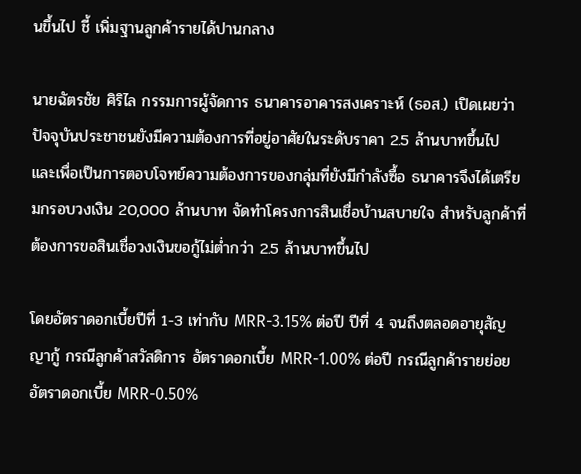นขึ้นไป ชี้ เพิ่มฐานลูกค้ารายได้ปานกลาง

นายฉัตรชัย ศิริไล กรรมการผู้จัดการ ธนาคารอาคารสงเคราะห์ (ธอส.) เปิดเผยว่า ปัจจุบันประชาชนยังมีความต้องการที่อยู่อาศัยในระดับราคา 2.5 ล้านบาทขึ้นไป และเพื่อเป็นการตอบโจทย์ความต้องการของกลุ่มที่ยังมีกำลังซื้อ ธนาคารจึงได้เตรียมกรอบวงเงิน 20,000 ล้านบาท จัดทำโครงการสินเชื่อบ้านสบายใจ สำหรับลูกค้าที่ต้องการขอสินเชื่อวงเงินขอกู้ไม่ต่ำกว่า 2.5 ล้านบาทขึ้นไป

โดยอัตราดอกเบี้ยปีที่ 1-3 เท่ากับ MRR-3.15% ต่อปี ปีที่ 4 จนถึงตลอดอายุสัญญากู้ กรณีลูกค้าสวัสดิการ อัตราดอกเบี้ย MRR-1.00% ต่อปี กรณีลูกค้ารายย่อย อัตราดอกเบี้ย MRR-0.50%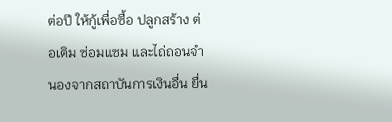ต่อปี ให้กู้เพื่อซื้อ ปลูกสร้าง ต่อเติม ซ่อมแซม และไถ่ถอนจำนองจากสถาบันการเงินอื่น ยื่น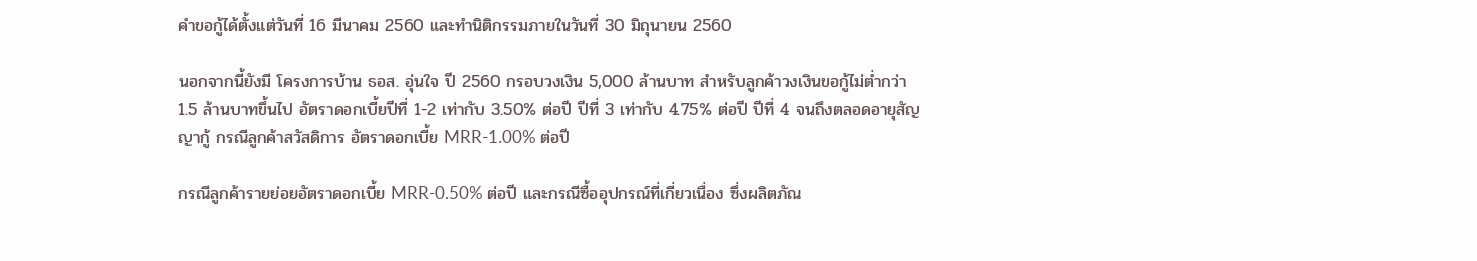คำขอกู้ได้ตั้งแต่วันที่ 16 มีนาคม 2560 และทำนิติกรรมภายในวันที่ 30 มิถุนายน 2560

นอกจากนี้ยังมี โครงการบ้าน ธอส. อุ่นใจ ปี 2560 กรอบวงเงิน 5,000 ล้านบาท สำหรับลูกค้าวงเงินขอกู้ไม่ต่ำกว่า 1.5 ล้านบาทขึ้นไป อัตราดอกเบี้ยปีที่ 1-2 เท่ากับ 3.50% ต่อปี ปีที่ 3 เท่ากับ 4.75% ต่อปี ปีที่ 4 จนถึงตลอดอายุสัญญากู้ กรณีลูกค้าสวัสดิการ อัตราดอกเบี้ย MRR-1.00% ต่อปี

กรณีลูกค้ารายย่อยอัตราดอกเบี้ย MRR-0.50% ต่อปี และกรณีซื้ออุปกรณ์ที่เกี่ยวเนื่อง ซึ่งผลิตภัณ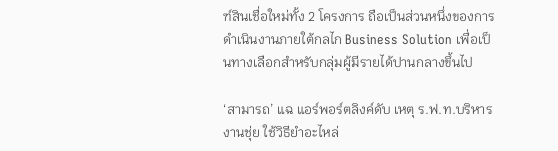ฑ์สินเชื่อใหม่ทั้ง 2 โครงการ ถือเป็นส่วนหนึ่งของการดำเนินงานภายใต้กลไก Business Solution เพื่อเป็นทางเลือกสำหรับกลุ่มผู้มีรายได้ปานกลางขึ้นไป

‘สามารถ’ แฉ แอร์พอร์ตลิงค์ดับ เหตุ ร.ฟ.ท.บริหารงานชุ่ย ใช้วิธียำอะไหล่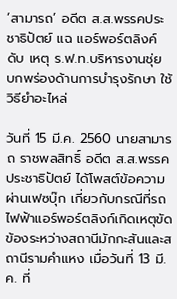‘สามารถ’ อดีต ส.ส.พรรคประชาธิปัตย์ แฉ แอร์พอร์ตลิงค์ดับ เหตุ ร.ฟ.ท.บริหารงานชุ่ย บกพร่องด้านการบำรุงรักษา ใช้วิธียำอะไหล่

วันที่ 15 มี.ค. 2560 นายสามารถ ราชพลสิทธิ์ อดีต ส.ส.พรรคประชาธิปัตย์ ได้โพสต์ข้อความผ่านเฟซบุ๊ก เกี่ยวกับกรณีที่รถไฟฟ้าแอร์พอร์ตลิงก์เกิดเหตุขัดข้องระหว่างสถานีมักกะสันและสถานีรามคำแหง เมื่อวันที่ 13 มี.ค. ที่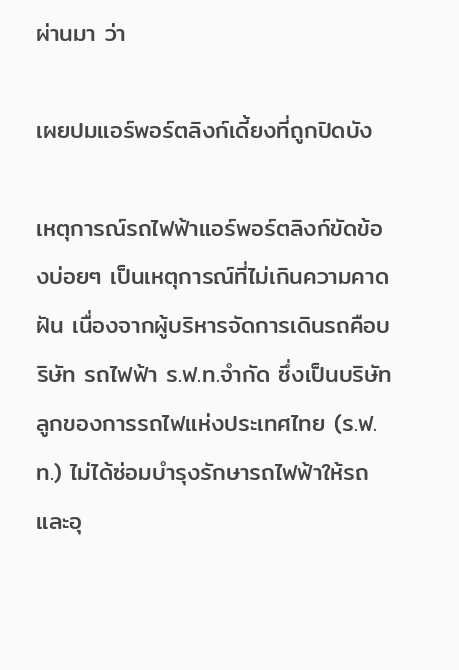ผ่านมา ว่า

เผยปมแอร์พอร์ตลิงก์เดี้ยงที่ถูกปิดบัง

เหตุการณ์รถไฟฟ้าแอร์พอร์ตลิงก์ขัดข้องบ่อยๆ เป็นเหตุการณ์ที่ไม่เกินความคาดฝัน เนื่องจากผู้บริหารจัดการเดินรถคือบริษัท รถไฟฟ้า ร.ฟ.ท.จำกัด ซึ่งเป็นบริษัทลูกของการรถไฟแห่งประเทศไทย (ร.ฟ.ท.) ไม่ได้ซ่อมบำรุงรักษารถไฟฟ้าให้รถและอุ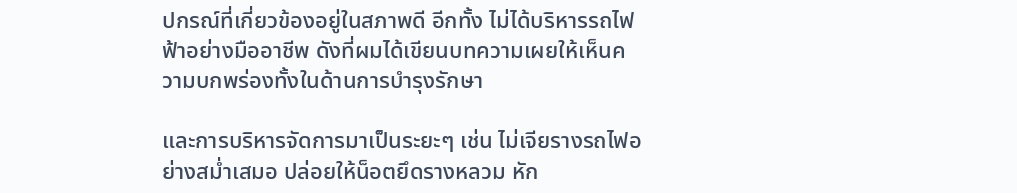ปกรณ์ที่เกี่ยวข้องอยู่ในสภาพดี อีกทั้ง ไม่ได้บริหารรถไฟฟ้าอย่างมืออาชีพ ดังที่ผมได้เขียนบทความเผยให้เห็นความบกพร่องทั้งในด้านการบำรุงรักษา

และการบริหารจัดการมาเป็นระยะๆ เช่น ไม่เจียรางรถไฟอย่างสม่ำเสมอ ปล่อยให้น็อตยึดรางหลวม หัก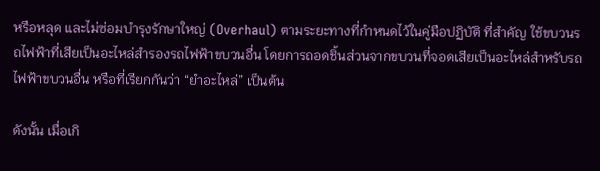หรือหลุด และไม่ซ่อมบำรุงรักษาใหญ่ (Overhaul) ตามระยะทางที่กำหนดไว้ในคู่มือปฏิบัติ ที่สำคัญ ใช้ขบวนรถไฟฟ้าที่เสียเป็นอะไหล่สำรองรถไฟฟ้าขบวนอื่น โดยการถอดชิ้นส่วนจากขบวนที่จอดเสียเป็นอะไหล่สำหรับรถไฟฟ้าขบวนอื่น หรือที่เรียกกันว่า “ยำอะไหล่” เป็นต้น

ดังนั้น เมื่อเกิ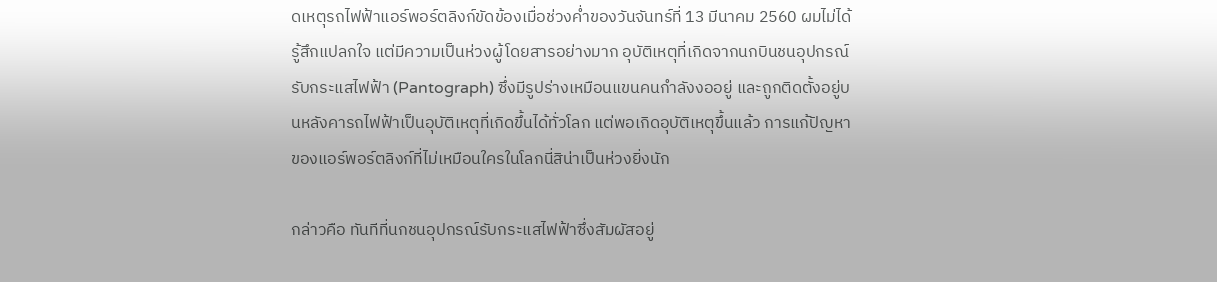ดเหตุรถไฟฟ้าแอร์พอร์ตลิงก์ขัดข้องเมื่อช่วงค่ำของวันจันทร์ที่ 13 มีนาคม 2560 ผมไม่ได้รู้สึกแปลกใจ แต่มีความเป็นห่วงผู้โดยสารอย่างมาก อุบัติเหตุที่เกิดจากนกบินชนอุปกรณ์รับกระแสไฟฟ้า (Pantograph) ซึ่งมีรูปร่างเหมือนแขนคนกำลังงออยู่ และถูกติดตั้งอยู่บนหลังคารถไฟฟ้าเป็นอุบัติเหตุที่เกิดขึ้นได้ทั่วโลก แต่พอเกิดอุบัติเหตุขึ้นแล้ว การแก้ปัญหาของแอร์พอร์ตลิงก์ที่ไม่เหมือนใครในโลกนี่สิน่าเป็นห่วงยิ่งนัก

กล่าวคือ ทันทีที่นกชนอุปกรณ์รับกระแสไฟฟ้าซึ่งสัมผัสอยู่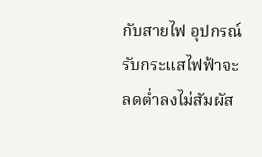กับสายไฟ อุปกรณ์รับกระแสไฟฟ้าจะลดต่ำลงไม่สัมผัส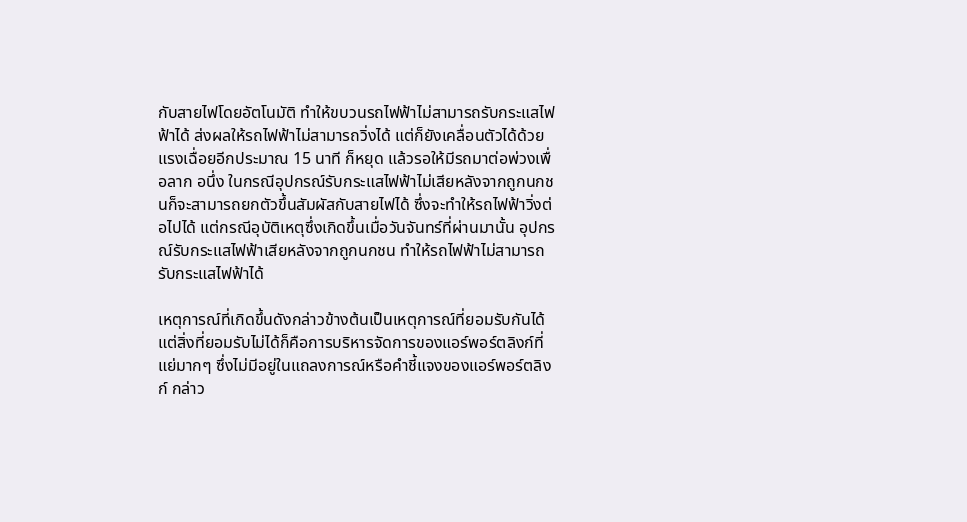กับสายไฟโดยอัตโนมัติ ทำให้ขบวนรถไฟฟ้าไม่สามารถรับกระแสไฟฟ้าได้ ส่งผลให้รถไฟฟ้าไม่สามารถวิ่งได้ แต่ก็ยังเคลื่อนตัวได้ด้วยแรงเฉื่อยอีกประมาณ 15 นาที ก็หยุด แล้วรอให้มีรถมาต่อพ่วงเพื่อลาก อนึ่ง ในกรณีอุปกรณ์รับกระแสไฟฟ้าไม่เสียหลังจากถูกนกชนก็จะสามารถยกตัวขึ้นสัมผัสกับสายไฟได้ ซึ่งจะทำให้รถไฟฟ้าวิ่งต่อไปได้ แต่กรณีอุบัติเหตุซึ่งเกิดขึ้นเมื่อวันจันทร์ที่ผ่านมานั้น อุปกรณ์รับกระแสไฟฟ้าเสียหลังจากถูกนกชน ทำให้รถไฟฟ้าไม่สามารถรับกระแสไฟฟ้าได้

เหตุการณ์ที่เกิดขึ้นดังกล่าวข้างต้นเป็นเหตุการณ์ที่ยอมรับกันได้ แต่สิ่งที่ยอมรับไม่ได้ก็คือการบริหารจัดการของแอร์พอร์ตลิงก์ที่แย่มากๆ ซึ่งไม่มีอยู่ในแถลงการณ์หรือคำชี้แจงของแอร์พอร์ตลิงก์ กล่าว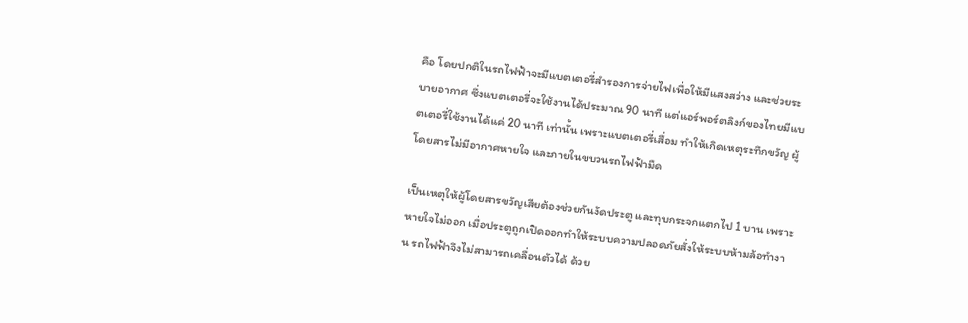คือ โดยปกติในรถไฟฟ้าจะมีแบตเตอรี่สำรองการจ่ายไฟเพื่อให้มีแสงสว่าง และช่วยระบายอากาศ ซึ่งแบตเตอรี่จะใช้งานได้ประมาณ 90 นาที แต่แอร์พอร์ตลิงก์ของไทยมีแบตเตอรี่ใช้งานได้แค่ 20 นาที เท่านั้น เพราะแบตเตอรี่เสื่อม ทำให้เกิดเหตุระทึกขวัญ ผู้โดยสารไม่มีอากาศหายใจ และภายในขบวนรถไฟฟ้ามืด

เป็นเหตุให้ผู้โดยสารขวัญเสียต้องช่วยกันงัดประตู และทุบกระจกแตกไป 1 บาน เพราะหายใจไม่ออก เมื่อประตูถูกเปิดออกทำให้ระบบความปลอดภัยสั่งให้ระบบห้ามล้อทำงาน รถไฟฟ้าจึงไม่สามารถเคลื่อนตัวได้ ด้วย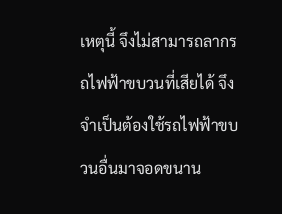เหตุนี้ จึงไม่สามารถลากรถไฟฟ้าขบวนที่เสียได้ จึงจำเป็นต้องใช้รถไฟฟ้าขบวนอื่นมาจอดขนาน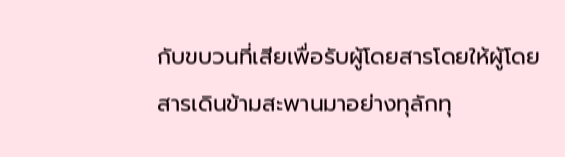กับขบวนที่เสียเพื่อรับผู้โดยสารโดยให้ผู้โดยสารเดินข้ามสะพานมาอย่างทุลักทุ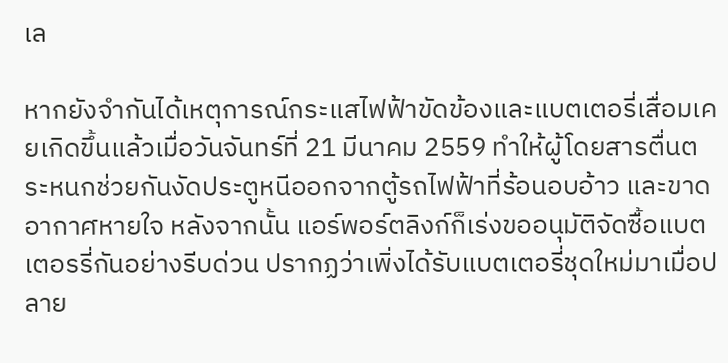เล

หากยังจำกันได้เหตุการณ์กระแสไฟฟ้าขัดข้องและแบตเตอรี่เสื่อมเคยเกิดขึ้นแล้วเมื่อวันจันทร์ที่ 21 มีนาคม 2559 ทำให้ผู้โดยสารตื่นตระหนกช่วยกันงัดประตูหนีออกจากตู้รถไฟฟ้าที่ร้อนอบอ้าว และขาดอากาศหายใจ หลังจากนั้น แอร์พอร์ตลิงก์ก็เร่งขออนุมัติจัดซื้อแบตเตอรรี่กันอย่างรีบด่วน ปรากฏว่าเพิ่งได้รับแบตเตอรี่ชุดใหม่มาเมื่อปลาย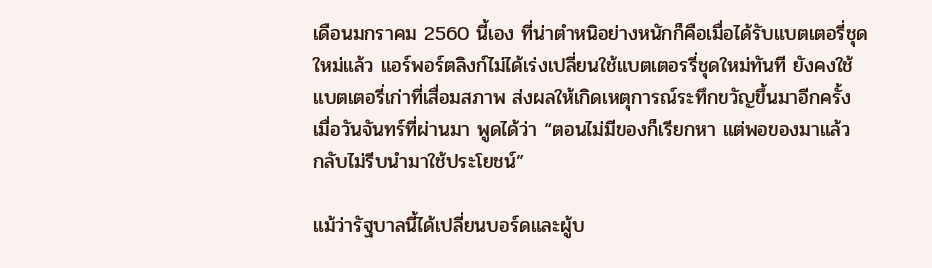เดือนมกราคม 2560 นี้เอง ที่น่าตำหนิอย่างหนักก็คือเมื่อได้รับแบตเตอรี่ชุดใหม่แล้ว แอร์พอร์ตลิงก์ไม่ได้เร่งเปลี่ยนใช้แบตเตอรรี่ชุดใหม่ทันที ยังคงใช้แบตเตอรี่เก่าที่เสื่อมสภาพ ส่งผลให้เกิดเหตุการณ์ระทึกขวัญขึ้นมาอีกครั้งเมื่อวันจันทร์ที่ผ่านมา พูดได้ว่า “ตอนไม่มีของก็เรียกหา แต่พอของมาแล้ว กลับไม่รีบนำมาใช้ประโยชน์”

แม้ว่ารัฐบาลนี้ได้เปลี่ยนบอร์ดและผู้บ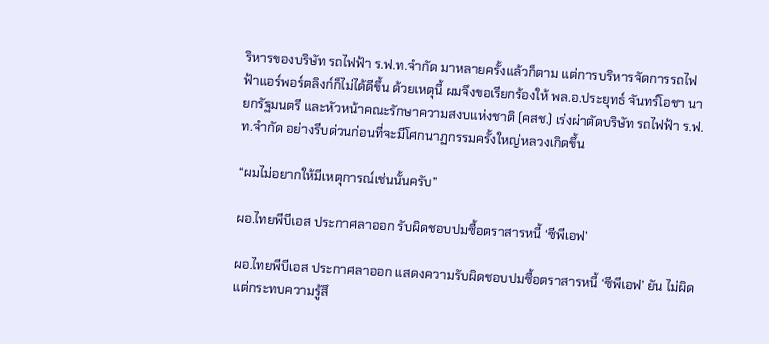ริหารของบริษัท รถไฟฟ้า ร.ฟ.ท.จำกัด มาหลายครั้งแล้วก็ตาม แต่การบริหารจัดการรถไฟฟ้าแอร์พอร์ตลิงก์ก็ไม่ได้ดีขึ้น ด้วยเหตุนี้ ผมจึงขอเรียกร้องให้ พล.อ.ประยุทธ์ จันทร์โอชา นายกรัฐมนตรี และหัวหน้าคณะรักษาความสงบแห่งชาติ (คสช.) เร่งผ่าตัดบริษัท รถไฟฟ้า ร.ฟ.ท.จำกัด อย่างรีบด่วนก่อนที่จะมีโศกนาฏกรรมครั้งใหญ่หลวงเกิดขึ้น

“ผมไม่อยากให้มีเหตุการณ์เช่นนั้นครับ”

ผอ.ไทยพีบีเอส ประกาศลาออก รับผิดชอบปมซื้อตราสารหนี้ ‘ซีพีเอฟ’

ผอ.ไทยพีบีเอส ประกาศลาออก แสดงความรับผิดชอบปมซื้อตราสารหนี้ ‘ซีพีเอฟ’ ยัน ไม่ผิด แต่กระทบความรู้สึ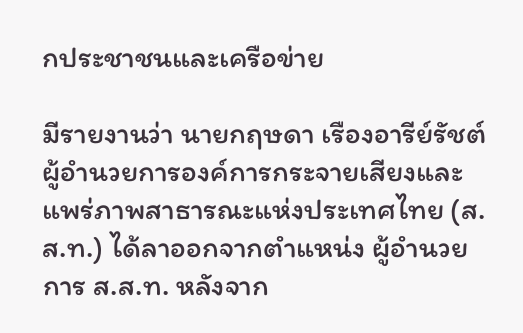กประชาชนและเครือข่าย

มีรายงานว่า นายกฤษดา เรืองอารีย์รัชต์ ผู้อำนวยการองค์การกระจายเสียงและแพร่ภาพสาธารณะแห่งประเทศไทย (ส.ส.ท.) ได้ลาออกจากตำแหน่ง ผู้อำนวยการ ส.ส.ท. หลังจาก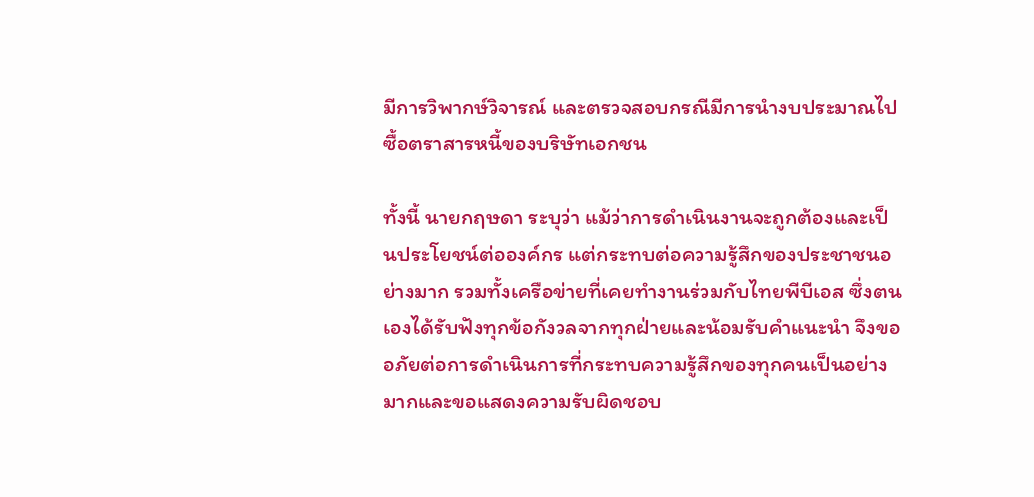มีการวิพากษ์วิจารณ์ และตรวจสอบกรณีมีการนำงบประมาณไปซื้อตราสารหนี้ของบริษัทเอกชน

ทั้งนี้ นายกฤษดา ระบุว่า แม้ว่าการดำเนินงานจะถูกต้องและเป็นประโยชน์ต่อองค์กร แต่กระทบต่อความรู้สึกของประชาชนอย่างมาก รวมทั้งเครือข่ายที่เคยทำงานร่วมกับไทยพีบีเอส ซึ่งตนเองได้รับฟังทุกข้อกังวลจากทุกฝ่ายและน้อมรับคำแนะนำ จึงขออภัยต่อการดำเนินการที่กระทบความรู้สึกของทุกคนเป็นอย่างมากและขอแสดงความรับผิดชอบ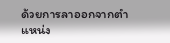ด้วยการลาออกจากตำแหน่ง